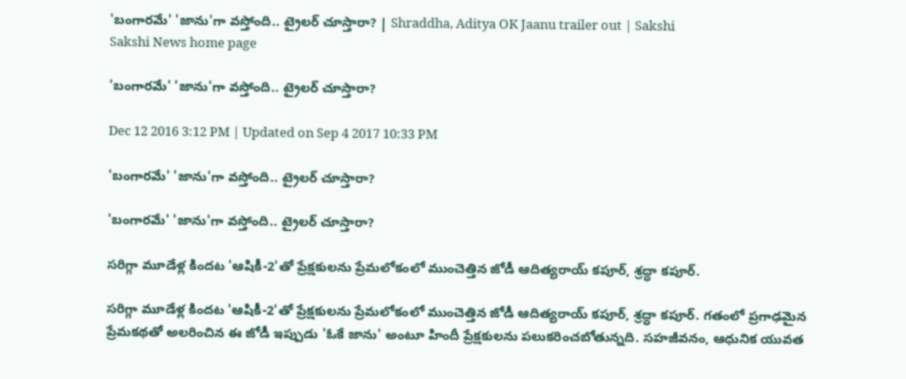'బంగారమే' 'జాను'గా వస్తోంది.. ట్రైలర్‌ చూస్తారా? | Shraddha, Aditya OK Jaanu trailer out | Sakshi
Sakshi News home page

'బంగారమే' 'జాను'గా వస్తోంది.. ట్రైలర్‌ చూస్తారా?

Dec 12 2016 3:12 PM | Updated on Sep 4 2017 10:33 PM

'బంగారమే' 'జాను'గా వస్తోంది.. ట్రైలర్‌ చూస్తారా?

'బంగారమే' 'జాను'గా వస్తోంది.. ట్రైలర్‌ చూస్తారా?

సరిగ్గా మూడేళ్ల కిందట 'ఆషికీ-2'తో ప్రేక్షకులను ప్రేమలోకంలో ముంచెత్తిన జోడీ ఆదిత్యరాయ్‌ కపూర్‌, శ్రద్ధా కపూర్‌.

సరిగ్గా మూడేళ్ల కిందట 'ఆషికీ-2'తో ప్రేక్షకులను ప్రేమలోకంలో ముంచెత్తిన జోడీ ఆదిత్యరాయ్‌ కపూర్‌, శ్రద్ధా కపూర్‌. గతంలో ప్రగాఢమైన ప్రేమకథతో అలరించిన ఈ జోడీ ఇప్పుడు 'ఓకే జాను' అంటూ హిందీ ప్రేక్షకులను పలుకరించబోతున్నది. సహజీవనం, ఆధునిక యువత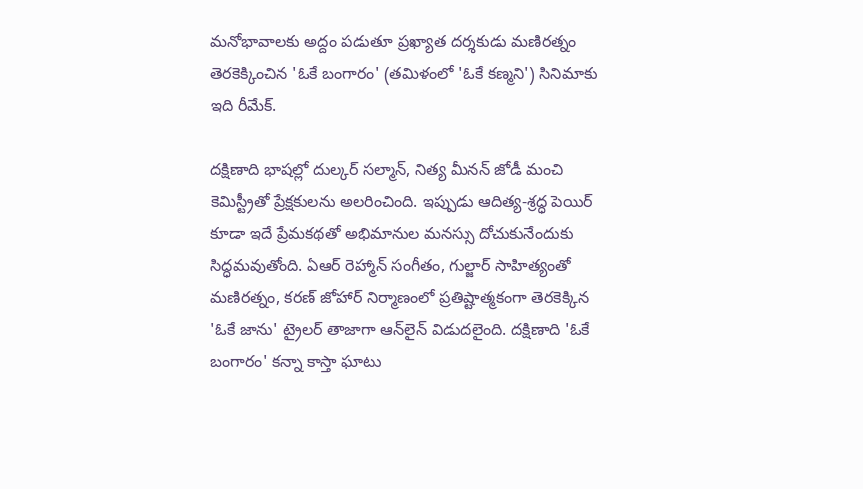మనోభావాలకు అద్దం పడుతూ ప్రఖ్యాత దర్శకుడు మణిరత్నం తెరకెక్కించిన 'ఓకే బంగారం' (తమిళంలో 'ఓకే కణ్మని') సినిమాకు ఇది రీమేక్‌.

దక్షిణాది భాషల్లో దుల్కర్‌ సల్మాన్‌, నిత్య మీనన్‌ జోడీ మంచి కెమిస్ట్రీతో ప్రేక్షకులను అలరించింది. ఇప్పుడు ఆదిత్య-శ్రద్ధ పెయిర్‌ కూడా ఇదే ప్రేమకథతో అభిమానుల మనస్సు దోచుకునేందుకు సిద్ధమవుతోంది. ఏఆర్‌ రెహ్మాన్‌ సంగీతం, గుల్జార్‌ సాహిత్యంతో మణిరత్నం, కరణ్‌ జోహార్‌ నిర్మాణంలో ప్రతిష్టాత్మకంగా తెరకెక్కిన 'ఓకే జాను' ట్రైలర్‌ తాజాగా ఆన్‌లైన్‌ విడుదలైంది. దక్షిణాది 'ఓకే బంగారం' కన్నా కాస్తా ఘాటు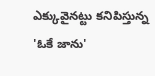ఎక్కువైనట్టు కనిపిస్తున్న 'ఓకే జాను'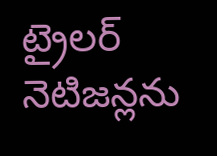ట్రైలర్‌ నెటిజన్లను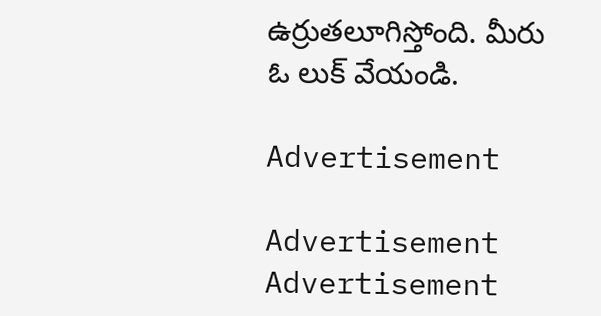ఉర్రుతలూగిస్తోంది. మీరు ఓ లుక్‌ వేయండి.

Advertisement

Advertisement
Advertisement